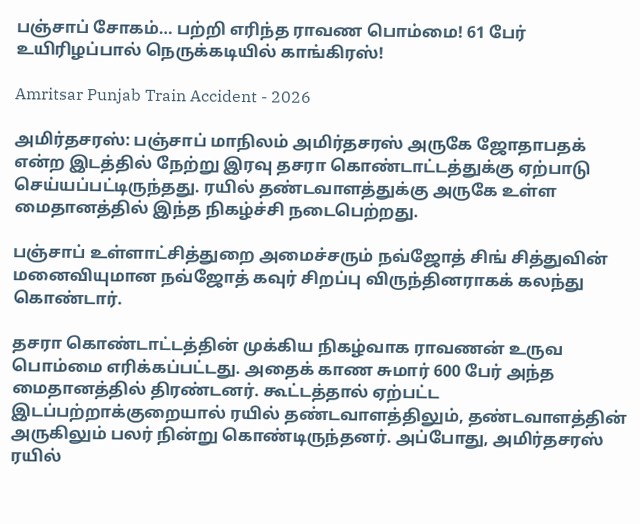பஞ்சாப் சோகம்… பற்றி எரிந்த ராவண பொம்மை! 61 பேர் உயிரிழப்பால் நெருக்கடியில் காங்கிரஸ்!

Amritsar Punjab Train Accident - 2026

அமிர்தசரஸ்: பஞ்சாப் மாநிலம் அமிர்தசரஸ் அருகே ஜோதாபதக் என்ற இடத்தில் நேற்று இரவு தசரா கொண்டாட்டத்துக்கு ஏற்பாடு செய்யப்பட்டிருந்தது. ரயில் தண்டவாளத்துக்கு அருகே உள்ள மைதானத்தில் இந்த நிகழ்ச்சி நடைபெற்றது.

பஞ்சாப் உள்ளாட்சித்துறை அமைச்சரும் நவ்ஜோத் சிங் சித்துவின் மனைவியுமான நவ்ஜோத் கவுர் சிறப்பு விருந்தினராகக் கலந்து கொண்டார்.

தசரா கொண்டாட்டத்தின் முக்கிய நிகழ்வாக ராவணன் உருவ பொம்மை எரிக்கப்பட்டது. அதைக் காண சுமார் 600 பேர் அந்த மைதானத்தில் திரண்டனர். கூட்டத்தால் ஏற்பட்ட இடப்பற்றாக்குறையால் ரயில் தண்டவாளத்திலும், தண்டவாளத்தின் அருகிலும் பலர் நின்று கொண்டிருந்தனர். அப்போது, அமிர்தசரஸ் ரயில்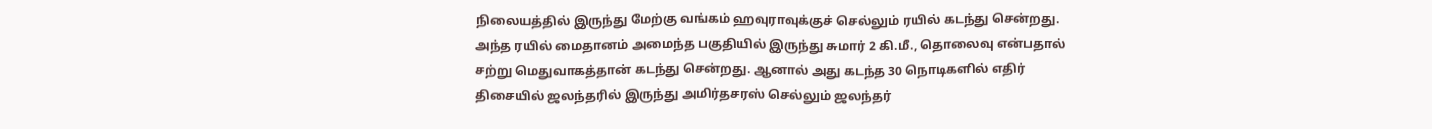நிலையத்தில் இருந்து மேற்கு வங்கம் ஹவுராவுக்குச் செல்லும் ரயில் கடந்து சென்றது. அந்த ரயில் மைதானம் அமைந்த பகுதியில் இருந்து சுமார் 2 கி.மீ., தொலைவு என்பதால் சற்று மெதுவாகத்தான் கடந்து சென்றது. ஆனால் அது கடந்த 30 நொடிகளில் எதிர் திசையில் ஜலந்தரில் இருந்து அமிர்தசரஸ் செல்லும் ஜலந்தர்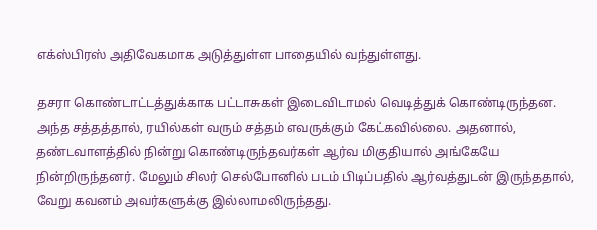எக்ஸ்பிரஸ் அதிவேகமாக அடுத்துள்ள பாதையில் வந்துள்ளது.

தசரா கொண்டாட்டத்துக்காக பட்டாசுகள் இடைவிடாமல் வெடித்துக் கொண்டிருந்தன. அந்த சத்தத்தால், ரயில்கள் வரும் சத்தம் எவருக்கும் கேட்கவில்லை. அதனால், தண்டவாளத்தில் நின்று கொண்டிருந்தவர்கள் ஆர்வ மிகுதியால் அங்கேயே நின்றிருந்தனர். மேலும் சிலர் செல்போனில் படம் பிடிப்பதில் ஆர்வத்துடன் இருந்ததால், வேறு கவனம் அவர்களுக்கு இல்லாமலிருந்தது.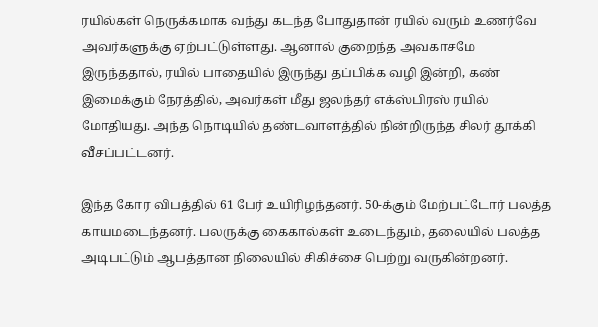ரயில்கள் நெருக்கமாக வந்து கடந்த போதுதான் ரயில் வரும் உணர்வே அவர்களுக்கு ஏற்பட்டுள்ளது. ஆனால் குறைந்த அவகாசமே இருந்ததால், ரயில் பாதையில் இருந்து தப்பிக்க வழி இன்றி, கண் இமைக்கும் நேரத்தில், அவர்கள் மீது ஜலந்தர் எக்ஸ்பிரஸ் ரயில் மோதியது. அந்த நொடியில் தண்டவாளத்தில் நின்றிருந்த சிலர் தூக்கி வீசப்பட்டனர்.

இந்த கோர விபத்தில் 61 பேர் உயிரிழந்தனர். 50-க்கும் மேற்பட்டோர் பலத்த காயமடைந்தனர். பலருக்கு கைகால்கள் உடைந்தும், தலையில் பலத்த அடிபட்டும் ஆபத்தான நிலையில் சிகிச்சை பெற்று வருகின்றனர்.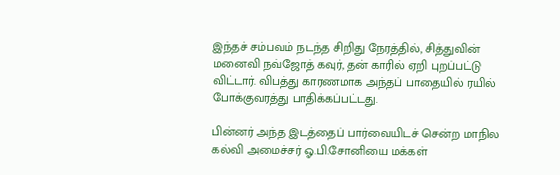இந்தச் சம்பவம் நடந்த சிறிது நேரத்தில், சித்துவின் மனைவி நவ்ஜோத் கவுர், தன் காரில் ஏறி புறப்பட்டு விட்டார். விபத்து காரணமாக அந்தப் பாதையில் ரயில் போக்குவரத்து பாதிக்கப்பட்டது.

பின்னர் அந்த இடத்தைப் பார்வையிடச் சென்ற மாநில கல்வி அமைச்சர் ஓ.பி.சோனியை மக்கள்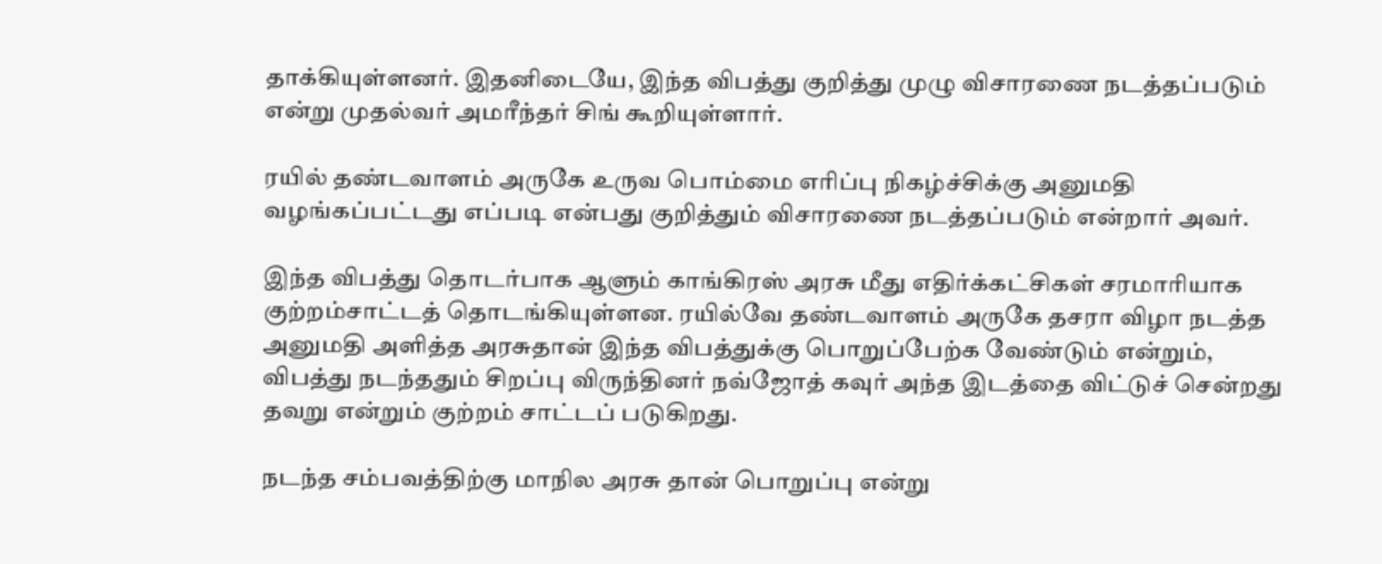தாக்கியுள்ளனர். இதனிடையே, இந்த விபத்து குறித்து முழு விசாரணை நடத்தப்படும் என்று முதல்வர் அமரீந்தர் சிங் கூறியுள்ளார்.

ரயில் தண்டவாளம் அருகே உருவ பொம்மை எரிப்பு நிகழ்ச்சிக்கு அனுமதி வழங்கப்பட்டது எப்படி என்பது குறித்தும் விசாரணை நடத்தப்படும் என்றார் அவர்.

இந்த விபத்து தொடர்பாக ஆளும் காங்கிரஸ் அரசு மீது எதிர்க்கட்சிகள் சரமாரியாக குற்றம்சாட்டத் தொடங்கியுள்ளன. ரயில்வே தண்டவாளம் அருகே தசரா விழா நடத்த அனுமதி அளித்த அரசுதான் இந்த விபத்துக்கு பொறுப்பேற்க வேண்டும் என்றும், விபத்து நடந்ததும் சிறப்பு விருந்தினர் நவ்ஜோத் கவுர் அந்த இடத்தை விட்டுச் சென்றது தவறு என்றும் குற்றம் சாட்டப் படுகிறது.

நடந்த சம்பவத்திற்கு மாநில அரசு தான் பொறுப்பு என்று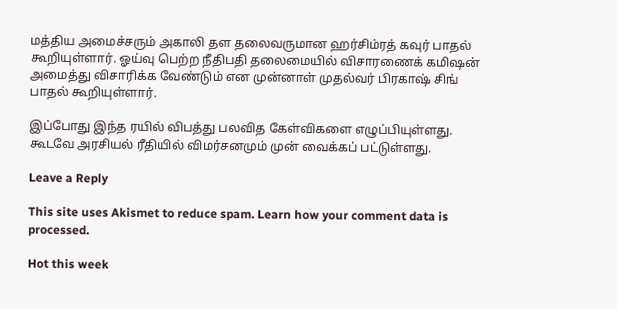மத்திய அமைச்சரும் அகாலி தள தலைவருமான ஹர்சிம்ரத் கவுர் பாதல் கூறியுள்ளார். ஓய்வு பெற்ற நீதிபதி தலைமையில் விசாரணைக் கமிஷன் அமைத்து விசாரிக்க வேண்டும் என முன்னாள் முதல்வர் பிரகாஷ் சிங் பாதல் கூறியுள்ளார்.

இப்போது இந்த ரயில் விபத்து பலவித கேள்விகளை எழுப்பியுள்ளது. கூடவே அரசியல் ரீதியில் விமர்சனமும் முன் வைக்கப் பட்டுள்ளது.

Leave a Reply

This site uses Akismet to reduce spam. Learn how your comment data is processed.

Hot this week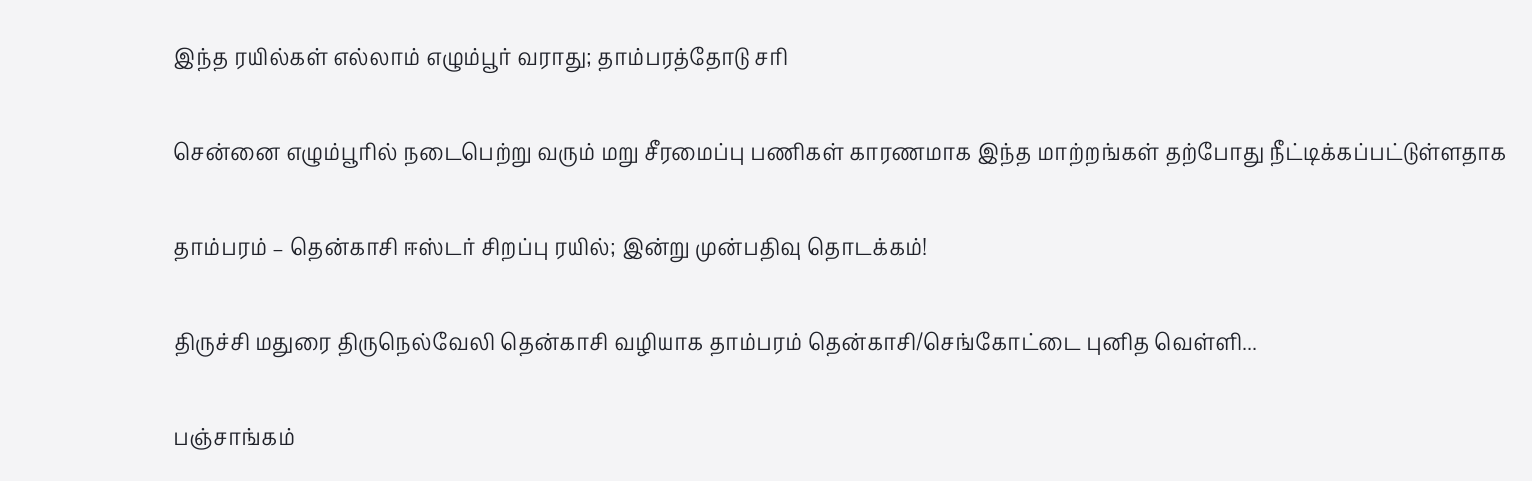இந்த ரயில்கள் எல்லாம் எழும்பூர் வராது; தாம்பரத்தோடு சரி

சென்னை எழும்பூரில் நடைபெற்று வரும் மறு சீரமைப்பு பணிகள் காரணமாக இந்த மாற்றங்கள் தற்போது நீட்டிக்கப்பட்டுள்ளதாக‌

தாம்பரம் – தென்காசி ஈஸ்டர் சிறப்பு ரயில்; இன்று முன்பதிவு தொடக்கம்!

திருச்சி மதுரை திருநெல்வேலி தென்காசி வழியாக தாம்பரம் தென்காசி/செங்கோட்டை புனித வெள்ளி...

பஞ்சாங்கம்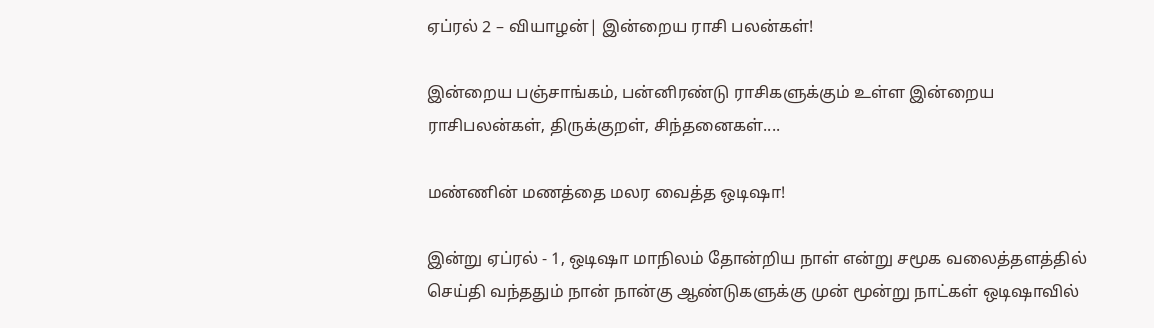ஏப்ரல் 2 – வியாழன்| இன்றைய ராசி பலன்கள்!

இன்றைய பஞ்சாங்கம், பன்னிரண்டு ராசிகளுக்கும் உள்ள இன்றைய ராசிபலன்கள், திருக்குறள், சிந்தனைகள்....

மண்ணின் மணத்தை மலர வைத்த ஒடிஷா!

இன்று ஏப்ரல் - 1, ஒடிஷா மாநிலம் தோன்றிய நாள் என்று சமூக வலைத்தளத்தில் செய்தி வந்ததும் நான் நான்கு ஆண்டுகளுக்கு முன் மூன்று நாட்கள் ஒடிஷாவில்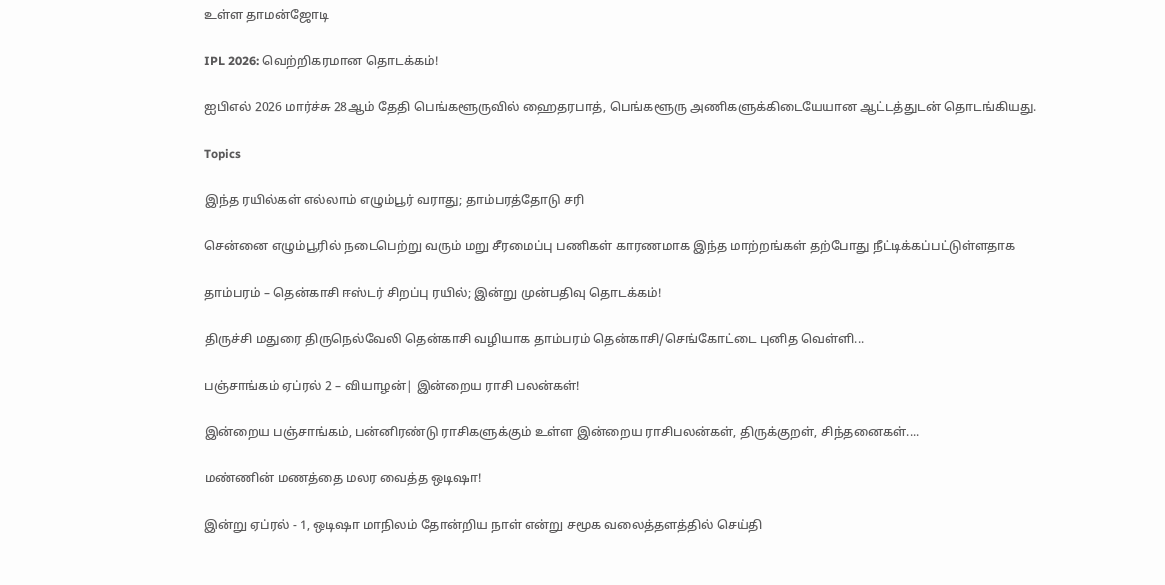உள்ள தாமன்ஜோடி

IPL 2026: வெற்றிகரமான தொடக்கம்!

ஐபிஎல் 2026 மார்ச்சு 28ஆம் தேதி பெங்களூருவில் ஹைதரபாத், பெங்களூரு அணிகளுக்கிடையேயான ஆட்டத்துடன் தொடங்கியது.

Topics

இந்த ரயில்கள் எல்லாம் எழும்பூர் வராது; தாம்பரத்தோடு சரி

சென்னை எழும்பூரில் நடைபெற்று வரும் மறு சீரமைப்பு பணிகள் காரணமாக இந்த மாற்றங்கள் தற்போது நீட்டிக்கப்பட்டுள்ளதாக‌

தாம்பரம் – தென்காசி ஈஸ்டர் சிறப்பு ரயில்; இன்று முன்பதிவு தொடக்கம்!

திருச்சி மதுரை திருநெல்வேலி தென்காசி வழியாக தாம்பரம் தென்காசி/செங்கோட்டை புனித வெள்ளி...

பஞ்சாங்கம் ஏப்ரல் 2 – வியாழன்| இன்றைய ராசி பலன்கள்!

இன்றைய பஞ்சாங்கம், பன்னிரண்டு ராசிகளுக்கும் உள்ள இன்றைய ராசிபலன்கள், திருக்குறள், சிந்தனைகள்....

மண்ணின் மணத்தை மலர வைத்த ஒடிஷா!

இன்று ஏப்ரல் - 1, ஒடிஷா மாநிலம் தோன்றிய நாள் என்று சமூக வலைத்தளத்தில் செய்தி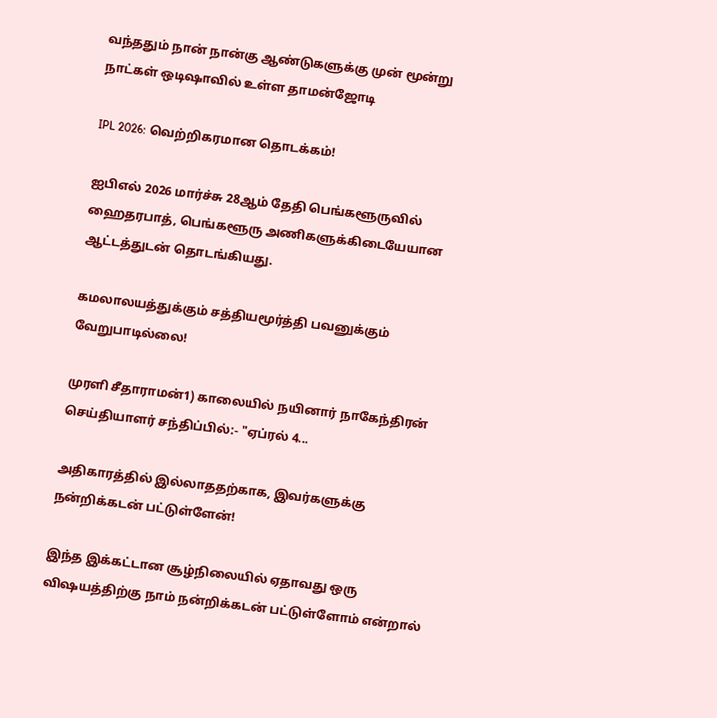வந்ததும் நான் நான்கு ஆண்டுகளுக்கு முன் மூன்று நாட்கள் ஒடிஷாவில் உள்ள தாமன்ஜோடி

IPL 2026: வெற்றிகரமான தொடக்கம்!

ஐபிஎல் 2026 மார்ச்சு 28ஆம் தேதி பெங்களூருவில் ஹைதரபாத், பெங்களூரு அணிகளுக்கிடையேயான ஆட்டத்துடன் தொடங்கியது.

கமலாலயத்துக்கும் சத்தியமூர்த்தி பவனுக்கும் வேறுபாடில்லை!

முரளி சீதாராமன்1) காலையில் நயினார் நாகேந்திரன் செய்தியாளர் சந்திப்பில்:- "ஏப்ரல் 4...

அதிகாரத்தில் இல்லாததற்காக, இவர்களுக்கு நன்றிக்கடன் பட்டுள்ளேன்!

இந்த இக்கட்டான சூழ்நிலையில் ஏதாவது ஒரு விஷயத்திற்கு நாம் நன்றிக்கடன் பட்டுள்ளோம் என்றால்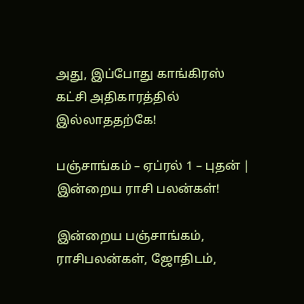அது, இப்போது காங்கிரஸ் கட்சி அதிகாரத்தில் இல்லாததற்கே!

பஞ்சாங்கம் – ஏப்ரல் 1 – புதன் | இன்றைய ராசி பலன்கள்!

இன்றைய பஞ்சாங்கம், ராசிபலன்கள், ஜோதிடம்,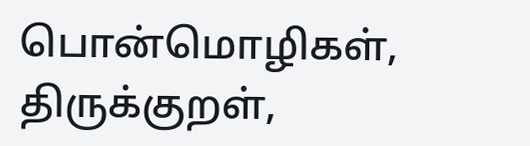பொன்மொழிகள், திருக்குறள்,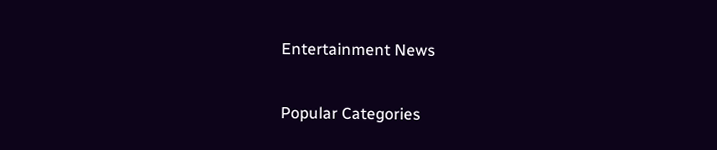Entertainment News

Popular Categories